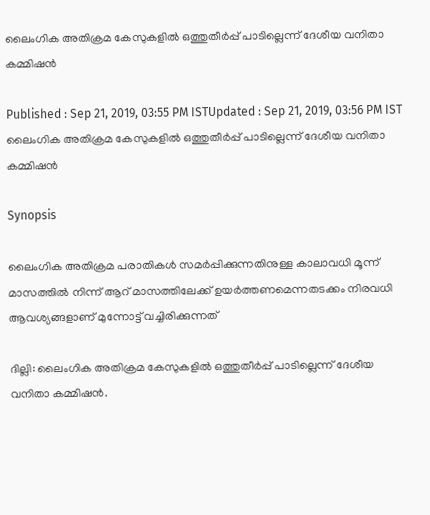ലൈംഗിക അതിക്രമ കേസുകളിൽ ഒത്തുതീർപ്പ് പാടില്ലെന്ന് ദേശീയ വനിതാ കമ്മിഷൻ

Published : Sep 21, 2019, 03:55 PM ISTUpdated : Sep 21, 2019, 03:56 PM IST
ലൈംഗിക അതിക്രമ കേസുകളിൽ ഒത്തുതീർപ്പ് പാടില്ലെന്ന് ദേശീയ വനിതാ കമ്മിഷൻ

Synopsis

ലൈംഗിക അതിക്രമ പരാതികൾ സമർപ്പിക്കുന്നതിനുള്ള കാലാവധി മൂന്ന് മാസത്തിൽ നിന്ന് ആറ് മാസത്തിലേക്ക് ഉയർത്തണമെന്നതടക്കം നിരവധി ആവശ്യങ്ങളാണ് മുന്നോട്ട് വച്ചിരിക്കുന്നത്

ദില്ലി: ലൈംഗിക അതിക്രമ കേസുകളിൽ ഒത്തുതീർപ്പ് പാടില്ലെന്ന് ദേശീയ വനിതാ കമ്മിഷൻ.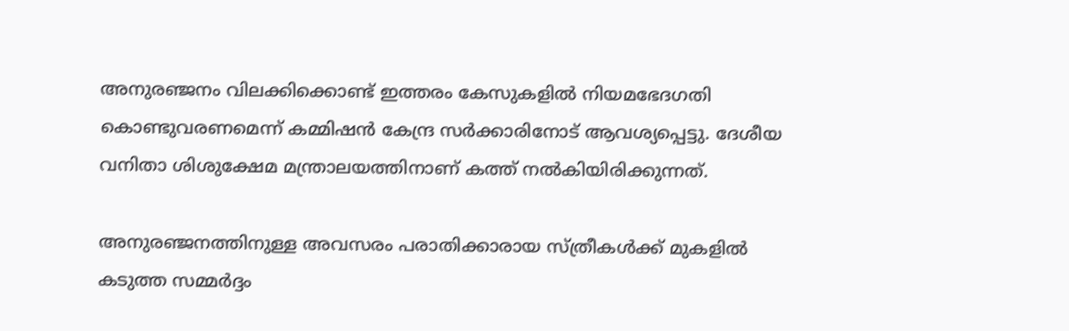അനുരഞ്ജനം വിലക്കിക്കൊണ്ട് ഇത്തരം കേസുകളിൽ നിയമഭേദഗതി കൊണ്ടുവരണമെന്ന് കമ്മിഷൻ കേന്ദ്ര സർക്കാരിനോട് ആവശ്യപ്പെട്ടു. ദേശീയ വനിതാ ശിശുക്ഷേമ മന്ത്രാലയത്തിനാണ് കത്ത് നൽകിയിരിക്കുന്നത്.

അനുരഞ്ജനത്തിനുള്ള അവസരം പരാതിക്കാരായ സ്ത്രീകൾക്ക് മുകളിൽ കടുത്ത സമ്മർദ്ദം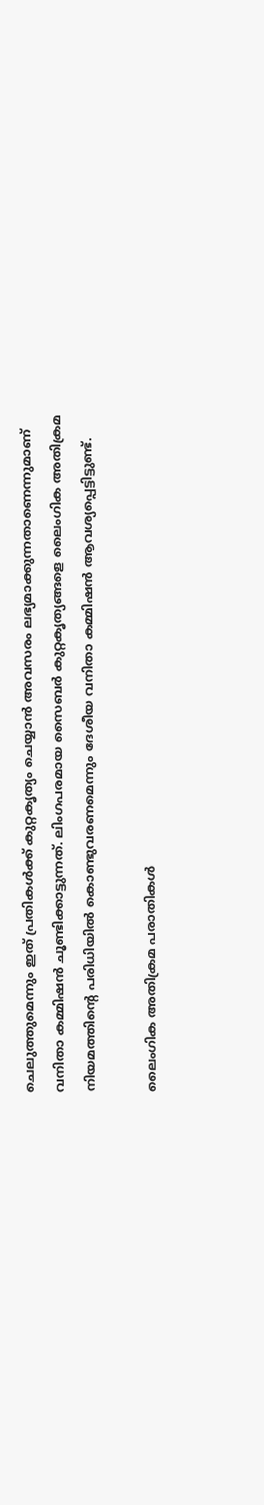ചെലുത്തുമെന്നും ഇത് പ്രതികൾക്ക് കുറ്റകൃത്യം ചെയ്യാൻ അവസരം ലഭ്യമാക്കുന്നതാണെന്നുമാണ് വനിതാ കമ്മിഷൻ ചൂണ്ടിക്കാട്ടുന്നത്. ലിംഗപരമായ സൈബർ കുറ്റകൃത്യങ്ങളെ ലൈംഗിക അതിക്രമ നിയമത്തിന്റെ പരിധിയിൽ കൊണ്ടുവരണമെന്നും ദേശീയ വനിതാ കമ്മിഷൻ ആവശ്യപ്പെട്ടിട്ടുണ്ട്.

ലൈംഗിക അതിക്രമ പരാതികൾ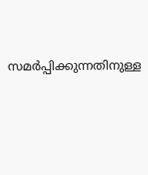സമർപ്പിക്കുന്നതിനുള്ള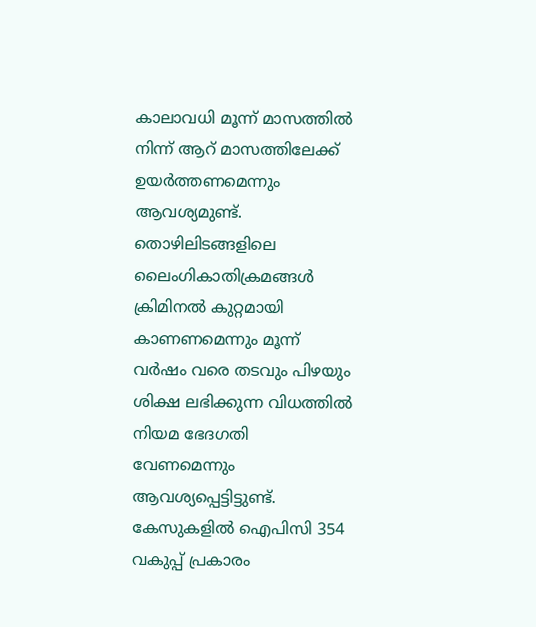കാലാവധി മൂന്ന് മാസത്തിൽ നിന്ന് ആറ് മാസത്തിലേക്ക് ഉയർത്തണമെന്നും ആവശ്യമുണ്ട്. തൊഴിലിടങ്ങളിലെ ലൈംഗികാതിക്രമങ്ങൾ ക്രിമിനൽ കുറ്റമായി കാണണമെന്നും മൂന്ന് വർഷം വരെ തടവും പിഴയും ശിക്ഷ ലഭിക്കുന്ന വിധത്തിൽ നിയമ ഭേദഗതി വേണമെന്നും ആവശ്യപ്പെട്ടിട്ടുണ്ട്. കേസുകളിൽ ഐപിസി 354 വകുപ്പ് പ്രകാരം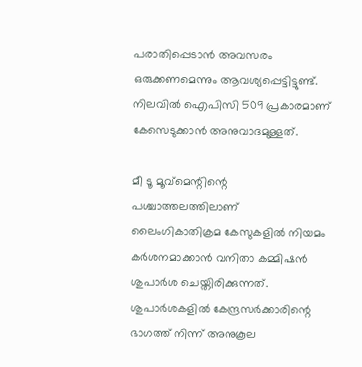പരാതിപ്പെടാൻ അവസരം ഒരുക്കണമെന്നും ആവശ്യപ്പെട്ടിട്ടുണ്ട്. നിലവിൽ ഐപിസി 509 പ്രകാരമാണ് കേസെടുക്കാൻ അനുവാദമുള്ളത്.

മീ ടൂ മൂവ്മെന്റിന്റെ പശ്ചാത്തലത്തിലാണ് ലൈംഗികാതിക്രമ കേസുകളിൽ നിയമം കർശനമാക്കാൻ വനിതാ കമ്മിഷൻ ശുപാർശ ചെയ്തിരിക്കുന്നത്. ശുപാർശകളിൽ കേന്ദ്രസർക്കാരിന്റെ ഭാഗത്ത് നിന്ന് അനുകൂല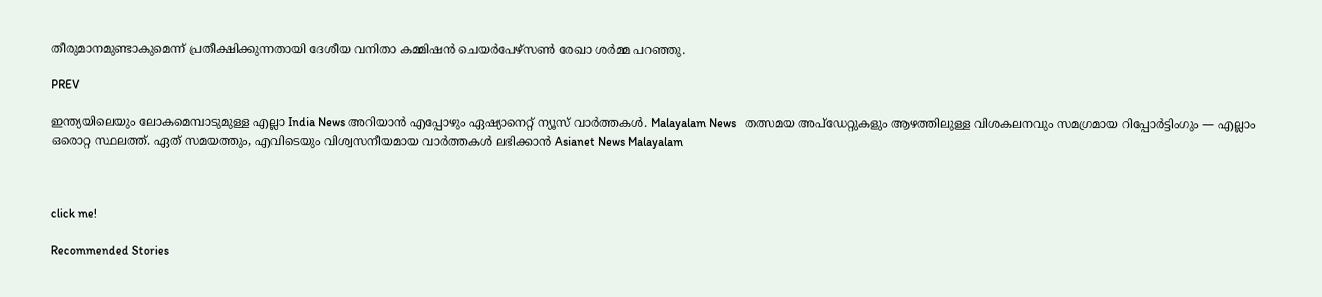തീരുമാനമുണ്ടാകുമെന്ന് പ്രതീക്ഷിക്കുന്നതായി ദേശീയ വനിതാ കമ്മിഷൻ ചെയർപേഴ്‌സൺ രേഖാ ശർമ്മ പറഞ്ഞു.

PREV

ഇന്ത്യയിലെയും ലോകമെമ്പാടുമുള്ള എല്ലാ India News അറിയാൻ എപ്പോഴും ഏഷ്യാനെറ്റ് ന്യൂസ് വാർത്തകൾ. Malayalam News   തത്സമയ അപ്‌ഡേറ്റുകളും ആഴത്തിലുള്ള വിശകലനവും സമഗ്രമായ റിപ്പോർട്ടിംഗും — എല്ലാം ഒരൊറ്റ സ്ഥലത്ത്. ഏത് സമയത്തും, എവിടെയും വിശ്വസനീയമായ വാർത്തകൾ ലഭിക്കാൻ Asianet News Malayalam



click me!

Recommended Stories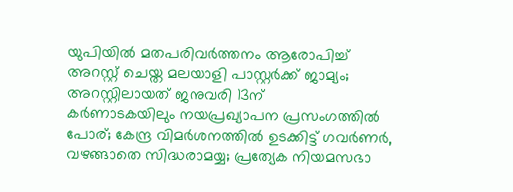യുപിയിൽ മതപരിവർത്തനം ആരോപിച്ച് അറസ്റ്റ് ചെയ്ത മലയാളി പാസ്റ്റർക്ക് ജാമ്യം‌; അറസ്റ്റിലായത് ജനുവരി 13ന്
കർണാടകയിലും നയപ്രഖ്യാപന പ്രസംഗത്തിൽ പോര്; കേന്ദ്ര വിമർശനത്തിൽ ഉടക്കിട്ട് ഗവർണർ, വഴങ്ങാതെ സിദ്ധരാമയ്യ; പ്രത്യേക നിയമസഭാ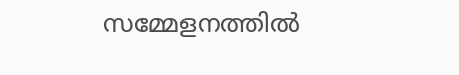സമ്മേളനത്തിൽ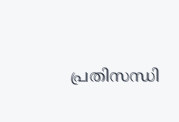പ്രതിസന്ധി